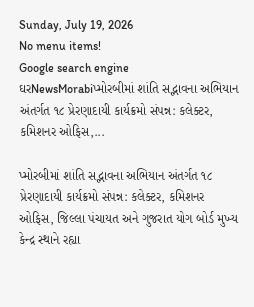Sunday, July 19, 2026
No menu items!
Google search engine
ઘરNewsMorabiપ્મોરબીમાં શાંતિ સદ્ભાવના અભિયાન અંતર્ગત ૧૮ પ્રેરણાદાયી કાર્યક્રમો સંપન્ન: કલેક્ટર, કમિશનર ઓફિસ,...

પ્મોરબીમાં શાંતિ સદ્ભાવના અભિયાન અંતર્ગત ૧૮ પ્રેરણાદાયી કાર્યક્રમો સંપન્ન: કલેક્ટર, કમિશનર ઓફિસ, જિલ્લા પંચાયત અને ગુજરાત યોગ બોર્ડ મુખ્ય કેન્દ્ર સ્થાને રહ્યા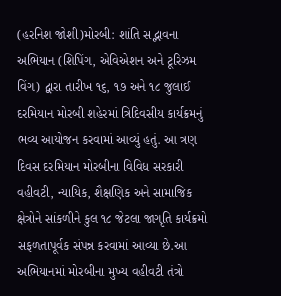(હરનિશ જોશી)મોરબી: શાંતિ સદ્ભાવના અભિયાન (શિપિંગ, એવિએશન અને ટૂરિઝમ વિંગ) દ્વારા તારીખ ૧૬, ૧૭ અને ૧૮ જુલાઈ દરમિયાન મોરબી શહેરમાં ત્રિદિવસીય કાર્યક્રમનું ભવ્ય આયોજન કરવામાં આવ્યું હતું. આ ત્રણ દિવસ દરમિયાન મોરબીના વિવિધ સરકારી વહીવટી, ન્યાયિક, શૈક્ષણિક અને સામાજિક ક્ષેત્રોને સાંકળીને કુલ ૧૮ જેટલા જાગૃતિ કાર્યક્રમો સફળતાપૂર્વક સંપન્ન કરવામાં આવ્યા છે.આ અભિયાનમાં મોરબીના મુખ્ય વહીવટી તંત્રો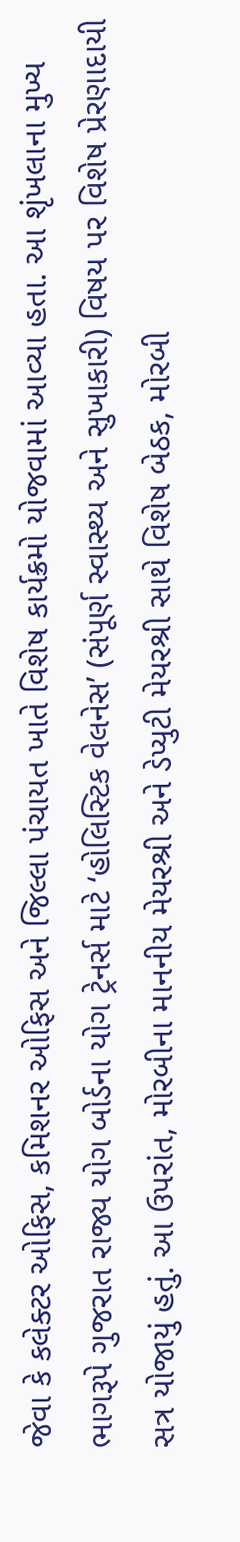જેવા કે કલેક્ટર ઓફિસ, કમિશનર ઓફિસ અને જિલ્લા પંચાયત ખાતે વિશેષ કાર્યક્રમો યોજવામાં આવ્યા હતા. આ શૃંખલાના મુખ્ય ભાગરૂપે ગુજરાત રાજ્ય યોગ બોર્ડના યોગ ટ્રેનર્સ માટે ‘હોલિસ્ટિક વેલનેસ’ (સંપૂર્ણ સ્વાસ્થ્ય અને સુખાકારી) વિષય પર વિશેષ પ્રેરણાદાયી સત્ર યોજાયું હતું. આ ઉપરાંત, મોરબીના માનનીય મેયરશ્રી અને ડેપ્યુટી મેયરશ્રી સાથે વિશેષ બેઠક, મોરબી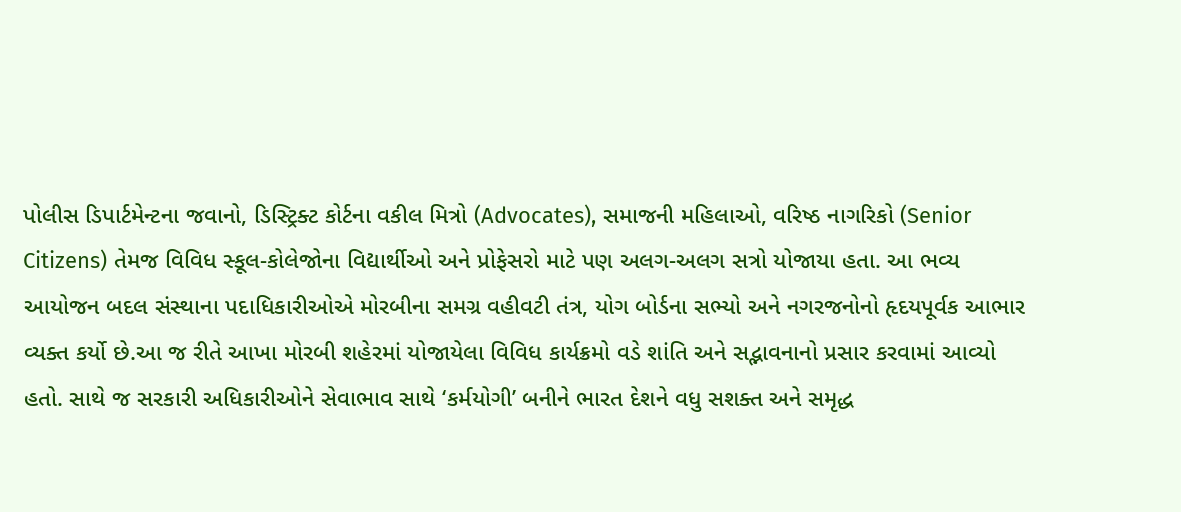પોલીસ ડિપાર્ટમેન્ટના જવાનો, ડિસ્ટ્રિક્ટ કોર્ટના વકીલ મિત્રો (Advocates), સમાજની મહિલાઓ, વરિષ્ઠ નાગરિકો (Senior Citizens) તેમજ વિવિધ સ્કૂલ-કોલેજોના વિદ્યાર્થીઓ અને પ્રોફેસરો માટે પણ અલગ-અલગ સત્રો યોજાયા હતા. આ ભવ્ય આયોજન બદલ સંસ્થાના પદાધિકારીઓએ મોરબીના સમગ્ર વહીવટી તંત્ર, યોગ બોર્ડના સભ્યો અને નગરજનોનો હૃદયપૂર્વક આભાર વ્યક્ત કર્યો છે.આ જ રીતે આખા મોરબી શહેરમાં યોજાયેલા વિવિધ કાર્યક્રમો વડે શાંતિ અને સદ્ભાવનાનો પ્રસાર કરવામાં આવ્યો હતો. સાથે જ સરકારી અધિકારીઓને સેવાભાવ સાથે ‘કર્મયોગી’ બનીને ભારત દેશને વધુ સશક્ત અને સમૃદ્ધ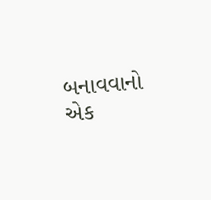બનાવવાનો એક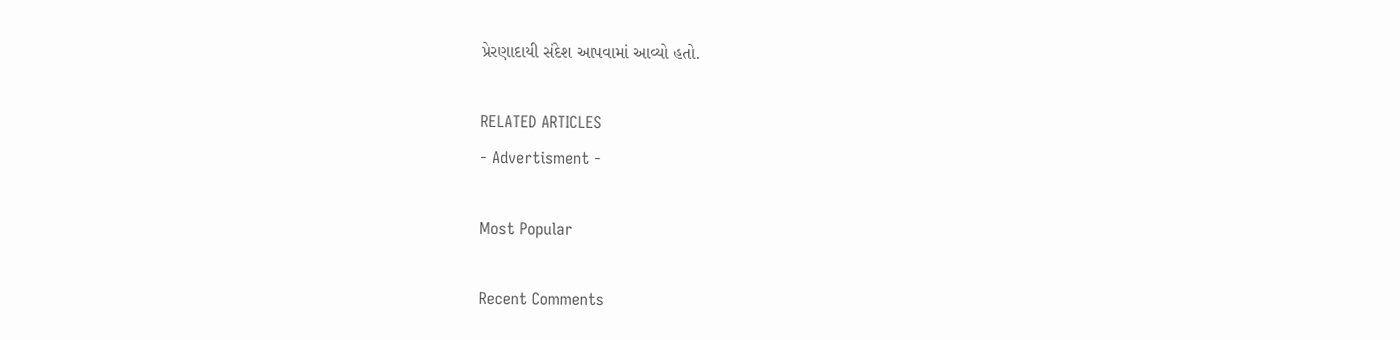પ્રેરણાદાયી સંદેશ આપવામાં આવ્યો હતો.

RELATED ARTICLES
- Advertisment -

Most Popular

Recent Comments